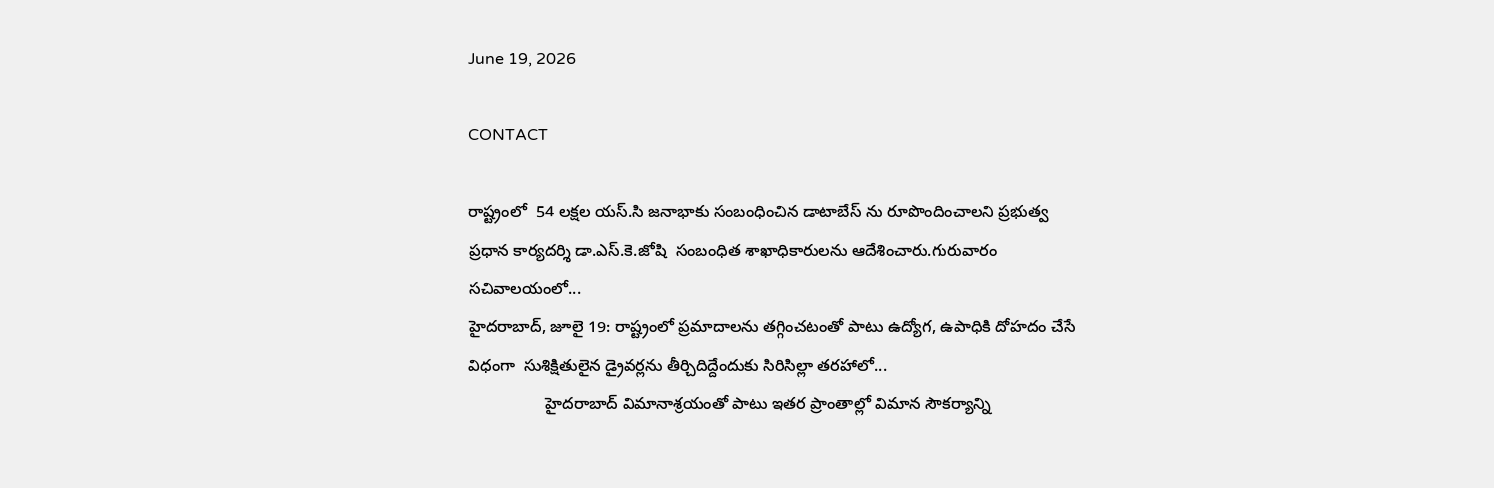June 19, 2026

CONTACT

రాష్ట్రంలో  54 లక్షల యస్.సి జనాభాకు సంబంధించిన డాటాబేస్ ను రూపొందించాలని ప్రభుత్వ ప్రధాన కార్యదర్శి డా.ఎస్.కె.జోషి  సంబంధిత శాఖాధికారులను ఆదేశించారు.గురువారం సచివాలయంలో...
హైదరాబాద్, జూలై 19: రాష్ట్రంలో ప్రమాదాలను తగ్గించటంతో పాటు ఉద్యోగ, ఉపాధికి దోహదం చేసే విధంగా  సుశిక్షితులైన డ్రైవర్లను తీర్చిదిద్దేందుకు సిరిసిల్లా తరహాలో...
                 హైదరాబాద్ విమానాశ్రయంతో పాటు ఇతర ప్రాంతాల్లో విమాన సౌకర్యాన్ని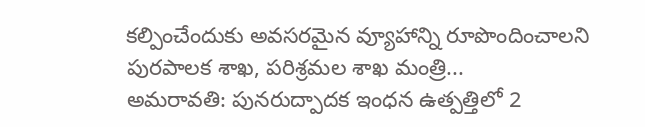కల్పించేందుకు అవసరమైన వ్యూహాన్ని రూపొందించాలని పురపాలక శాఖ, పరిశ్రమల శాఖ మంత్రి...
అమరావతి: పునరుద్పాదక ఇంధన ఉత్పత్తిలో 2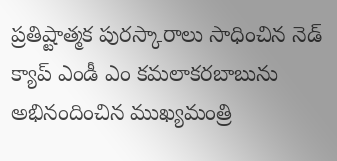ప్రతిష్టాత్మక పురస్కారాలు సాధించిన నెడ్ క్యాప్ ఎండీ ఎం కమలాకరబాబును అభినందించిన ముఖ్యమంత్రి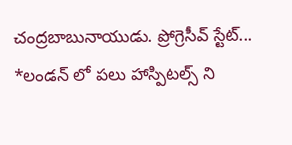చంద్రబాబునాయుడు. ప్రోగ్రెసీవ్ స్టేట్...
*లండన్ లో పలు హాస్పిటల్స్ ని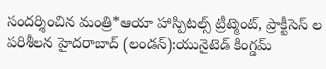సందర్శించిన మంత్రి*ఆయా హాస్పిటల్స్ ట్రీట్మెంట్, ప్రాక్టీసెస్ ల పరిశీలన హైదరాబాద్ (లండన్):యునైటెడ్ కింగ్డమ్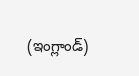(ఇంగ్లాండ్)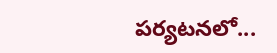పర్యటనలో...